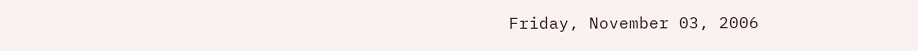Friday, November 03, 2006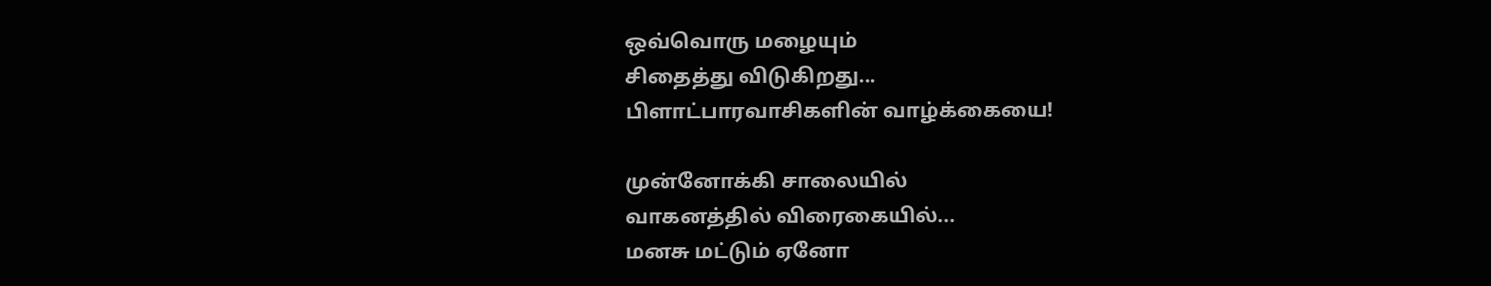ஒவ்வொரு மழையும்
சிதைத்து விடுகிறது...
பிளாட்பாரவாசிகளின் வாழ்க்கையை!

முன்னோக்கி சாலையில்
வாகனத்தில் விரைகையில்...
மனசு மட்டும் ஏனோ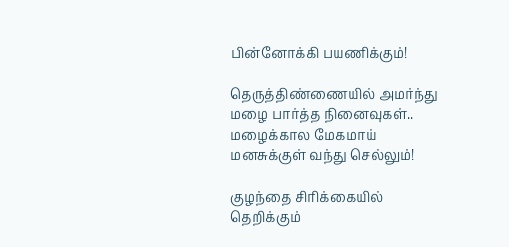பின்னோக்கி பயணிக்கும்!

தெருத்திண்ணையில் அமர்ந்து
மழை பார்த்த நினைவுகள்..
மழைக்கால மேகமாய்
மனசுக்குள் வந்து செல்லும்!

குழந்தை சிரிக்கையில்
தெறிக்கும்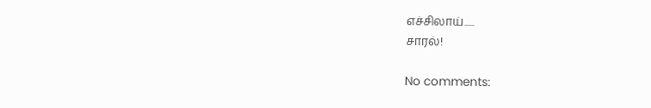எச்சிலாய்.....
சாரல்!

No comments: